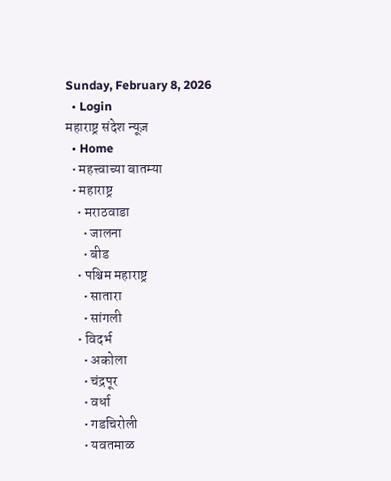Sunday, February 8, 2026
  • Login
महाराष्ट्र संदेश न्यूज़
  • Home
  • महत्त्वाच्या बातम्या
  • महाराष्ट्र
    • मराठवाडा
      • जालना
      • बीड
    • पश्चिम महाराष्ट्र
      • सातारा
      • सांगली
    • विदर्भ
      • अकोला
      • चंद्रपूर
      • वर्धा
      • गडचिरोली
      • यवतमाळ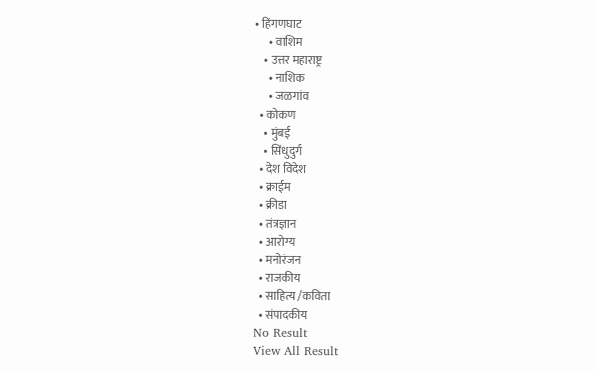• हिंगणघाट
      • वाशिम
    • उत्तर महाराष्ट्र
      • नाशिक
      • जळगांव
  • कोकण
    • मुंबई
    • सिंधुदुर्ग
  • देश विदेश
  • क्राईम
  • क्रीडा
  • तंत्रज्ञान
  • आरोग्य
  • मनोरंजन
  • राजकीय
  • साहित्य /कविता
  • संपादकीय
No Result
View All Result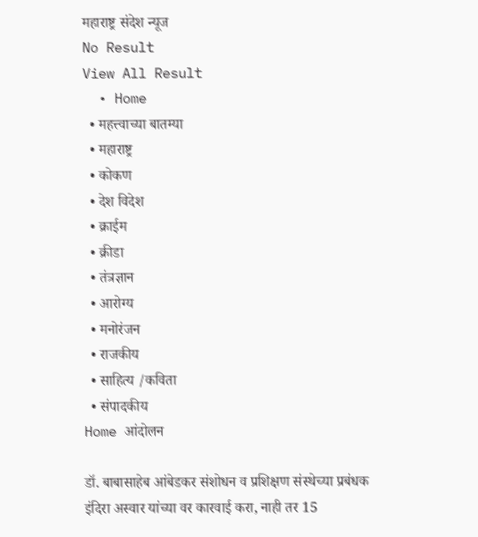महाराष्ट्र संदेश न्यूज
No Result
View All Result
  • Home
  • महत्त्वाच्या बातम्या
  • महाराष्ट्र
  • कोकण
  • देश विदेश
  • क्राईम
  • क्रीडा
  • तंत्रज्ञान
  • आरोग्य
  • मनोरंजन
  • राजकीय
  • साहित्य /कविता
  • संपादकीय
Home आंदोलन

डॉ. बाबासाहेब आंबेडकर संशोधन व प्रशिक्षण संस्थेच्या प्रबंधक इंदिरा अस्वार यांच्या वर कारवाई करा, नाही तर 15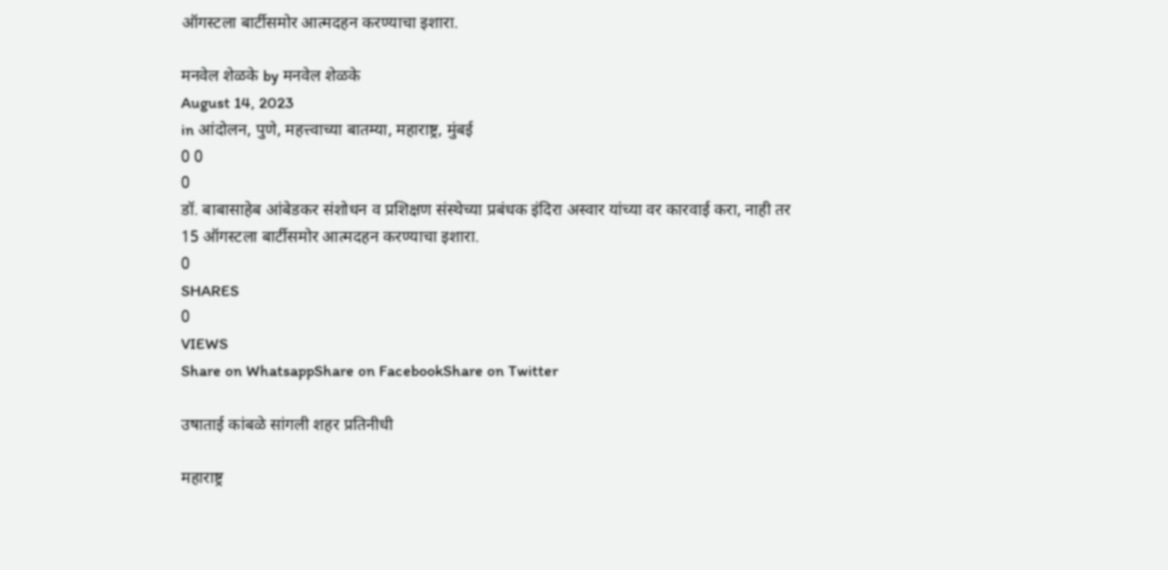ऑगस्टला बार्टीसमोर आत्मदहन करण्याचा इशारा.

मनवेल शेळके by मनवेल शेळके
August 14, 2023
in आंदोलन, पुणे, महत्त्वाच्या बातम्या, महाराष्ट्र, मुंबई
0 0
0
डॉ. बाबासाहेब आंबेडकर संशोधन व प्रशिक्षण संस्थेच्या प्रबंधक इंदिरा अस्वार यांच्या वर कारवाई करा, नाही तर 15 ऑगस्टला बार्टीसमोर आत्मदहन करण्याचा इशारा.
0
SHARES
0
VIEWS
Share on WhatsappShare on FacebookShare on Twitter

उषाताई कांबळे सांगली शहर प्रतिनीधी

महाराष्ट्र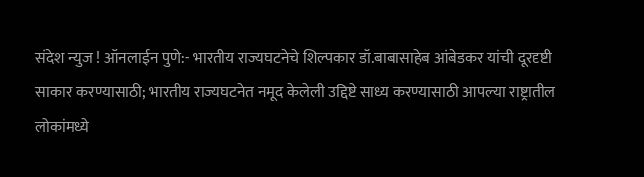संदेश न्युज ! ऑनलाईन पुणे:- भारतीय राज्यघटनेचे शिल्पकार डॉ.बाबासाहेब आंबेडकर यांची दूरदृष्टी साकार करण्यासाठी; भारतीय राज्यघटनेत नमूद केलेली उद्दिष्टे साध्य करण्यासाठी आपल्या राष्ट्रातील लोकांमध्ये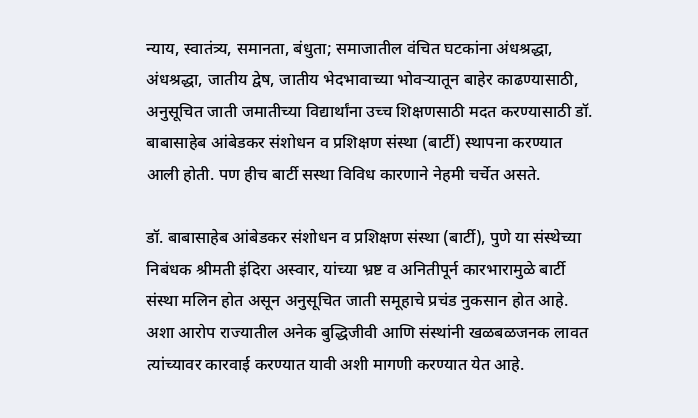न्याय, स्वातंत्र्य, समानता, बंधुता; समाजातील वंचित घटकांना अंधश्रद्धा, अंधश्रद्धा, जातीय द्वेष, जातीय भेदभावाच्या भोवऱ्यातून बाहेर काढण्यासाठी, अनुसूचित जाती जमातीच्या विद्यार्थांना उच्च शिक्षणसाठी मदत करण्यासाठी डॉ. बाबासाहेब आंबेडकर संशोधन व प्रशिक्षण संस्था (बार्टी) स्थापना करण्यात आली होती. पण हीच बार्टी सस्था विविध कारणाने नेहमी चर्चेत असते.

डॉ. बाबासाहेब आंबेडकर संशोधन व प्रशिक्षण संस्था (बार्टी), पुणे या संस्थेच्या निबंधक श्रीमती इंदिरा अस्वार, यांच्या भ्रष्ट व अनितीपूर्न कारभारामुळे बार्टी संस्था मलिन होत असून अनुसूचित जाती समूहाचे प्रचंड नुकसान होत आहे. अशा आरोप राज्यातील अनेक बुद्धिजीवी आणि संस्थांनी खळबळजनक लावत त्यांच्यावर कारवाई करण्यात यावी अशी मागणी करण्यात येत आहे.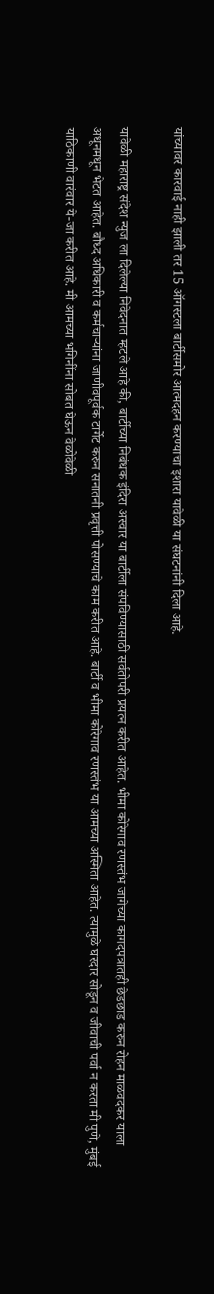यांच्यावर कारवाई नाही झाली तर 15 ऑगस्टला बार्टीसमोर आत्मदहन करण्याचा इशारा यावेळी या संघटनांनी दिला आहे.

यावेळी महाराष्ट्र संदेश न्युज ला दिलेल्या निवेदनात म्हटले आहे की, बार्टीच्या निबंधक इंदिरा अस्वार या बार्टीला संपविण्यासाठी सर्वतोपरी प्रयत्न करीत आहेत. भीमा कोरेगाव रणस्तंभ जागेच्या कागदपत्रातही छेडछाड करुन रोहन माळवदकर याला अधूनमधून भेटत आहेत. बौध्द अधिकारी व कर्मचाऱ्यांना जाणीवपूर्वक टार्गेट करुन सनातनी प्रवृत्ती पोसण्याचे काम करीत आहे. बार्टी व भीमा कोरेगाव रणस्तंभ या आमच्या अस्मिता आहेत. त्यामुळे घरदार सोडून व जीवाची पर्वा न करता मी पुणे, मुंबई याठिकाणी वारंवार ये-जा करीत आहे. मी आमच्या भगिनींना सोबत घेऊन वेळोवेळी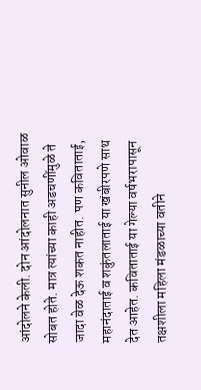आंदोलने केली. दोन आंदोलनात सुनील ओवाळ सोबत होते. मात्र त्यांच्या काही अडचणींमुळे ते जादा वेळ देऊ शकत नाहीत. पण कविताताई, महानंदाताई व शकुंतलाताई या खंबीरपणे साथ देत आहेत. कविताताई या गेल्या वर्षभरापासून तक्षशीला महिला मंडळाच्या वतीने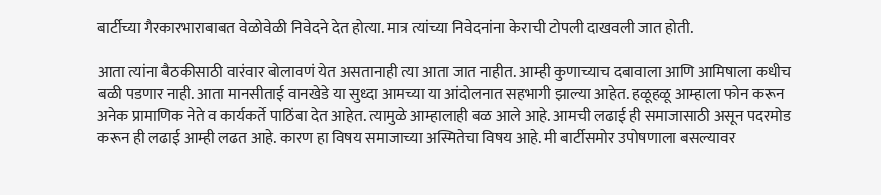बार्टीच्या गैरकारभाराबाबत वेळोवेळी निवेदने देत होत्या. मात्र त्यांच्या निवेदनांना केराची टोपली दाखवली जात होती.

आता त्यांना बैठकीसाठी वारंवार बोलावणं येत असतानाही त्या आता जात नाहीत. आम्ही कुणाच्याच दबावाला आणि आमिषाला कधीच बळी पडणार नाही. आता मानसीताई वानखेडे या सुध्दा आमच्या या आंदोलनात सहभागी झाल्या आहेत. हळूहळू आम्हाला फोन करून अनेक प्रामाणिक नेते व कार्यकर्ते पाठिंबा देत आहेत. त्यामुळे आम्हालाही बळ आले आहे. आमची लढाई ही समाजासाठी असून पदरमोड करून ही लढाई आम्ही लढत आहे. कारण हा विषय समाजाच्या अस्मितेचा विषय आहे. मी बार्टीसमोर उपोषणाला बसल्यावर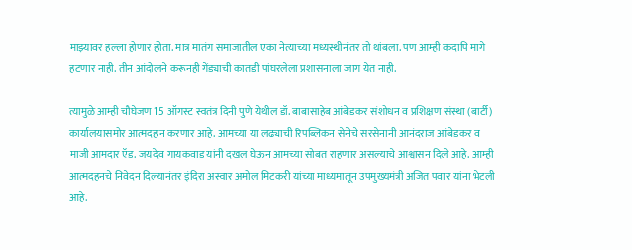माझ्यावर हल्ला होणार होता. मात्र मातंग समाजातील एका नेत्याच्या मध्यस्थीनंतर तो थांबला. पण आम्ही कदापि मागे हटणार नाही. तीन आंदोलने करूनही गेंड्याची कातडी पांघरलेला प्रशासनाला जाग येत नाही.

त्यामुळे आम्ही चौघेजण 15 ऑगस्ट स्वतंत्र दिनी पुणे येथील डॉ. बाबासाहेब आंबेडकर संशोधन व प्रशिक्षण संस्था (बार्टी) कार्यालयासमोर आत्मदहन करणार आहे. आमच्या या लढ्याची रिपब्लिकन सेनेचे सरसेनानी आनंदराज आंबेडकर व माजी आमदार ऍड. जयदेव गायकवाड यांनी दखल घेऊन आमच्या सोबत राहणार असल्याचे आश्वासन दिले आहे. आम्ही आत्मदहनचे निवेदन दिल्यानंतर इंदिरा अस्वार अमोल मिटकरी यांच्या माध्यमातून उपमुख्यमंत्री अजित पवार यांना भेटली आहे.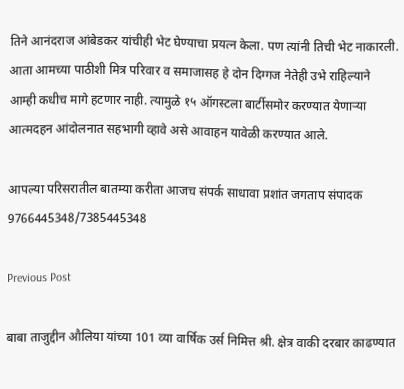तिने आनंदराज आंबेडकर यांचीही भेट घेण्याचा प्रयत्न केला. पण त्यांनी तिची भेट नाकारली. आता आमच्या पाठीशी मित्र परिवार व समाजासह हे दोन दिग्गज नेतेही उभे राहिल्याने आम्ही कधीच मागे हटणार नाही. त्यामुळे १५ ऑगस्टला बार्टीसमोर करण्यात येणाऱ्या आत्मदहन आंदोलनात सहभागी व्हावे असे आवाहन यावेळी करण्यात आले.

आपल्या परिसरातील बातम्या करीता आजच संपर्क साधावा प्रशांत जगताप संपादक 9766445348/7385445348

Previous Post

बाबा ताजुद्दीन औलिया यांच्या 101 व्या वार्षिक उर्स निमित्त श्री. क्षेत्र वाकी दरबार काढण्यात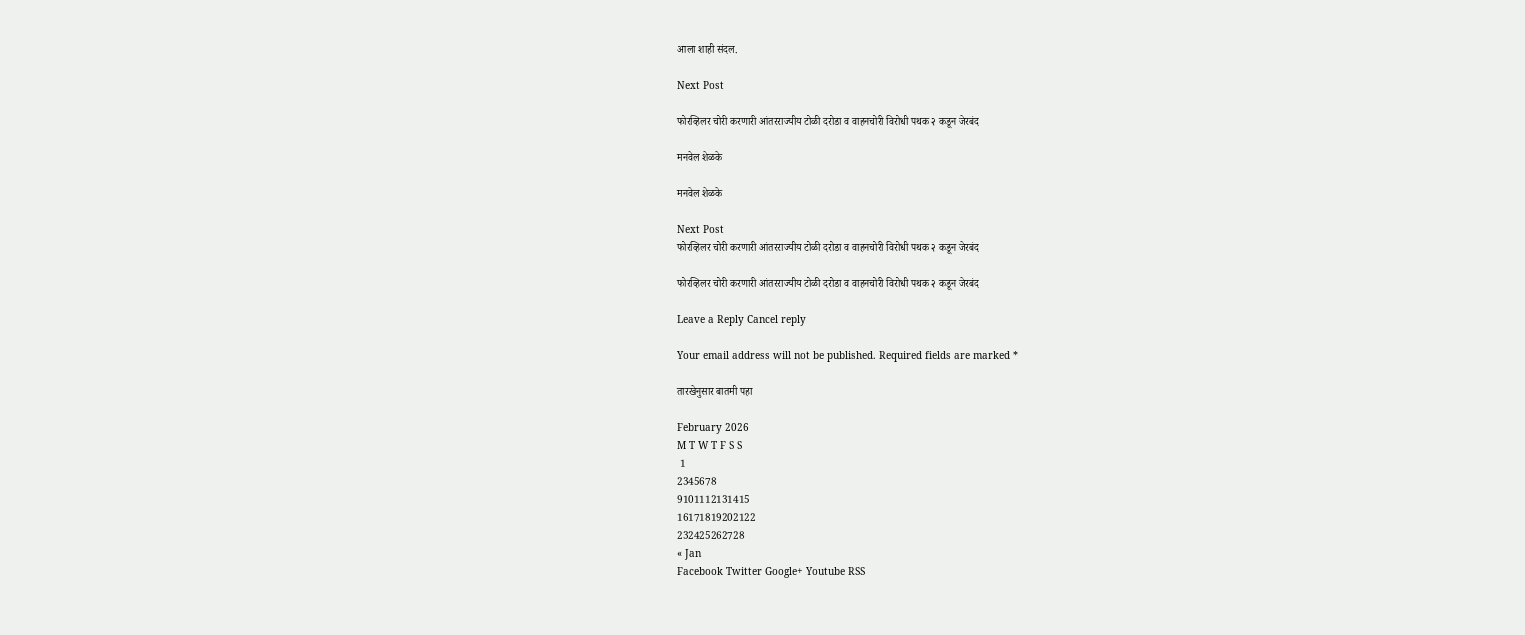आला शाही संदल.

Next Post

फोरव्हिलर चोरी करणारी आंतरराज्यीय टोळी दरोडा व वाहनचोरी विरोधी पथक २ कडून जेरबंद

मनवेल शेळके

मनवेल शेळके

Next Post
फोरव्हिलर चोरी करणारी आंतरराज्यीय टोळी दरोडा व वाहनचोरी विरोधी पथक २ कडून जेरबंद

फोरव्हिलर चोरी करणारी आंतरराज्यीय टोळी दरोडा व वाहनचोरी विरोधी पथक २ कडून जेरबंद

Leave a Reply Cancel reply

Your email address will not be published. Required fields are marked *

तारखेनुसार बातमी पहा

February 2026
M T W T F S S
 1
2345678
9101112131415
16171819202122
232425262728
« Jan
Facebook Twitter Google+ Youtube RSS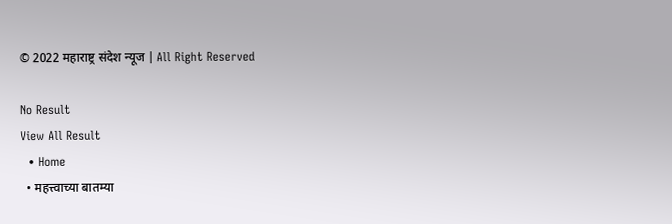© 2022 महाराष्ट्र संदेश न्यूज | All Right Reserved

No Result
View All Result
  • Home
  • महत्त्वाच्या बातम्या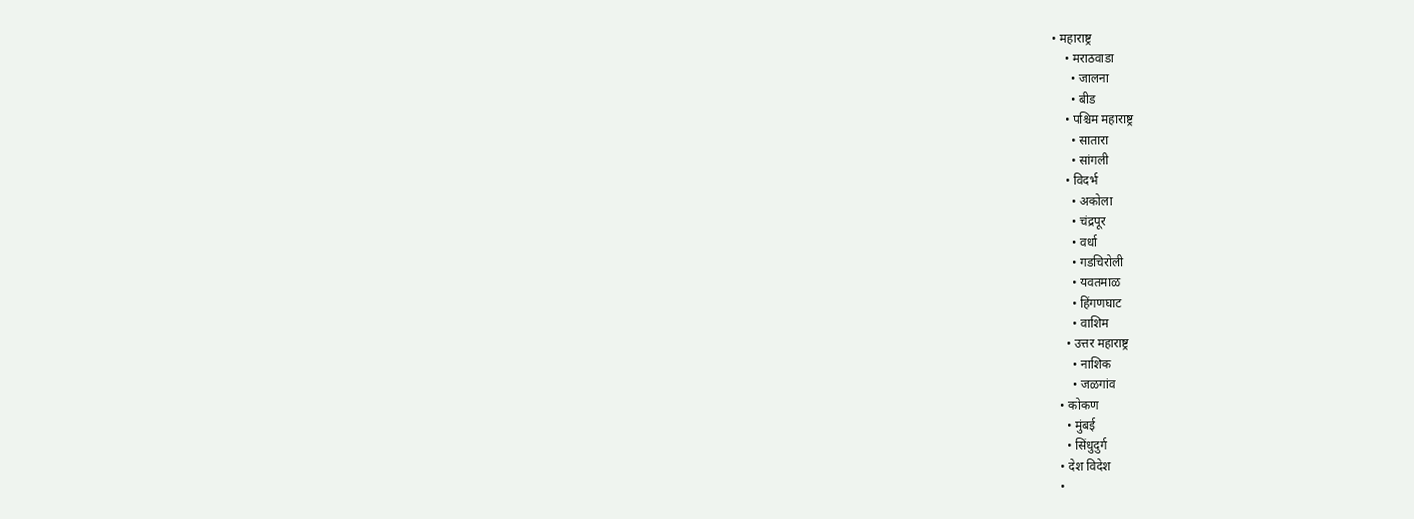• महाराष्ट्र
    • मराठवाडा
      • जालना
      • बीड
    • पश्चिम महाराष्ट्र
      • सातारा
      • सांगली
    • विदर्भ
      • अकोला
      • चंद्रपूर
      • वर्धा
      • गडचिरोली
      • यवतमाळ
      • हिंगणघाट
      • वाशिम
    • उत्तर महाराष्ट्र
      • नाशिक
      • जळगांव
  • कोकण
    • मुंबई
    • सिंधुदुर्ग
  • देश विदेश
  •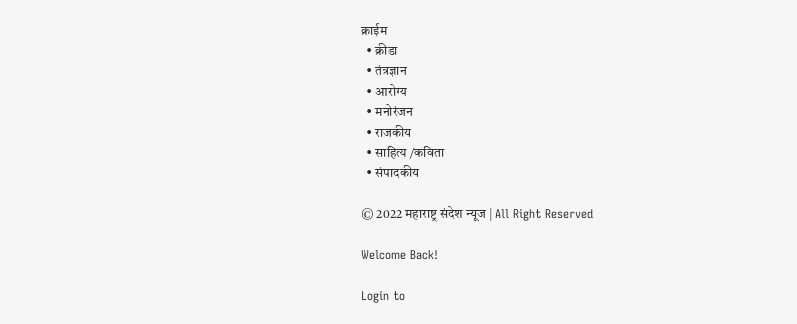क्राईम
  • क्रीडा
  • तंत्रज्ञान
  • आरोग्य
  • मनोरंजन
  • राजकीय
  • साहित्य /कविता
  • संपादकीय

© 2022 महाराष्ट्र संदेश न्यूज | All Right Reserved

Welcome Back!

Login to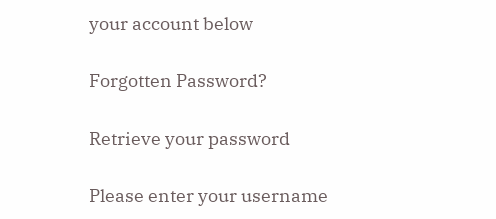your account below

Forgotten Password?

Retrieve your password

Please enter your username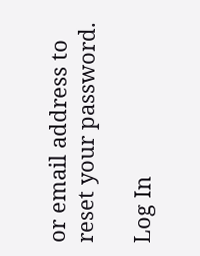or email address to reset your password.

Log In